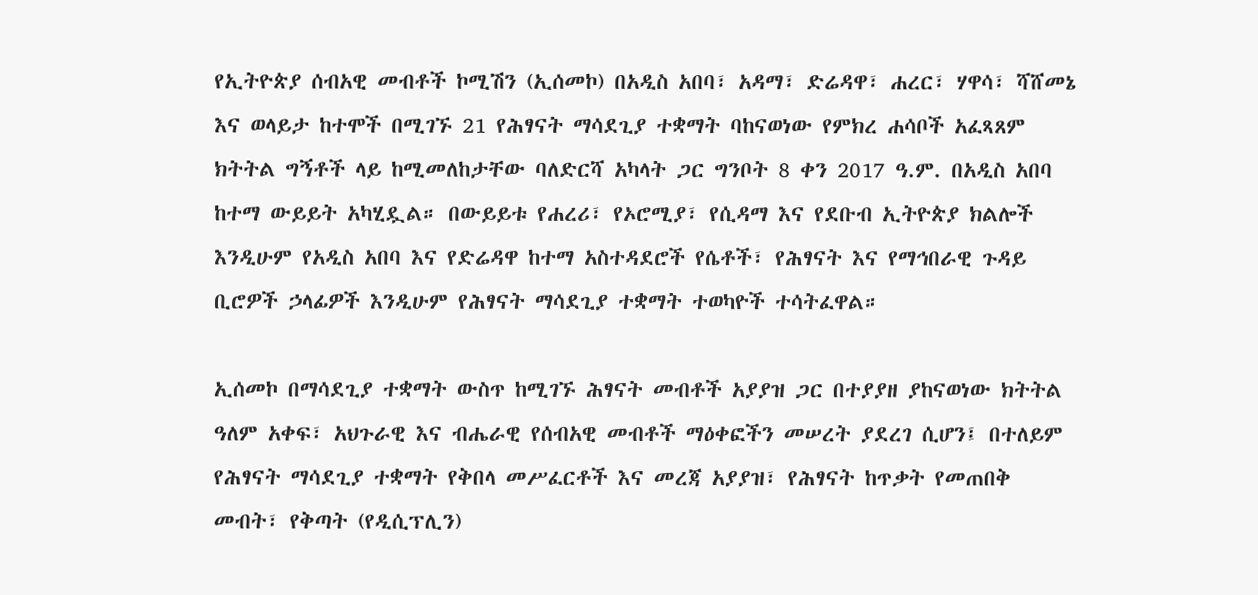የኢትዮጵያ ሰብአዊ መብቶች ኮሚሽን (ኢሰመኮ) በአዲስ አበባ፣ አዳማ፣ ድሬዳዋ፣ ሐረር፣ ሃዋሳ፣ ሻሸመኔ እና ወላይታ ከተሞች በሚገኙ 21 የሕፃናት ማሳደጊያ ተቋማት ባከናወነው የምክረ ሐሳቦች አፈጻጸም ክትትል ግኝቶች ላይ ከሚመለከታቸው ባለድርሻ አካላት ጋር ግንቦት 8 ቀን 2017 ዓ.ም. በአዲስ አበባ ከተማ ውይይት አካሂዷል። በውይይቱ የሐረሪ፣ የኦሮሚያ፣ የሲዳማ እና የደቡብ ኢትዮጵያ ክልሎች እንዲሁም የአዲስ አበባ እና የድሬዳዋ ከተማ አስተዳደሮች የሴቶች፣ የሕፃናት እና የማኅበራዊ ጉዳይ ቢሮዎች ኃላፊዎች እንዲሁም የሕፃናት ማሳደጊያ ተቋማት ተወካዮች ተሳትፈዋል።

ኢሰመኮ በማሳደጊያ ተቋማት ውስጥ ከሚገኙ ሕፃናት መብቶች አያያዝ ጋር በተያያዘ ያከናወነው ክትትል ዓለም አቀፍ፣ አህጉራዊ እና ብሔራዊ የሰብአዊ መብቶች ማዕቀፎችን መሠረት ያደረገ ሲሆን፤ በተለይም የሕፃናት ማሳደጊያ ተቋማት የቅበላ መሥፈርቶች እና መረጃ አያያዝ፣ የሕፃናት ከጥቃት የመጠበቅ መብት፣ የቅጣት (የዲሲፕሊን)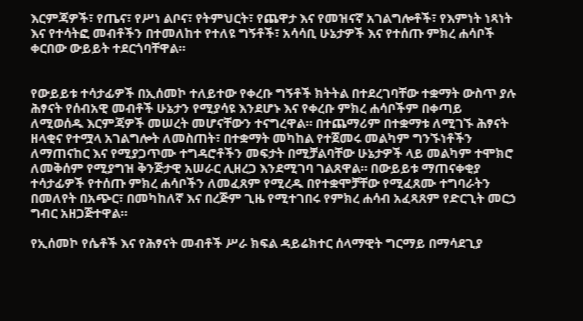እርምጃዎች፣ የጤና፣ የሥነ ልቦና፣ የትምህርት፣ የጨዋታ እና የመዝናኛ አገልግሎቶች፣ የእምነት ነጻነት እና የተሳትፎ መብቶችን በተመለከተ የተለዩ ግኝቶች፣ አሳሳቢ ሁኔታዎች እና የተሰጡ ምክረ ሐሳቦች ቀርበው ውይይት ተደርጎባቸዋል።


የውይይቱ ተሳታፊዎች በኢሰመኮ ተለይተው የቀረቡ ግኝቶች ክትትል በተደረገባቸው ተቋማት ውስጥ ያሉ ሕፃናት የሰብአዊ መብቶች ሁኔታን የሚያሳዩ እንደሆኑ እና የቀረቡ ምክረ ሐሳቦችም በቀጣይ ለሚወሰዱ እርምጃዎች መሠረት መሆናቸውን ተናግረዋል። በተጨማሪም በተቋማቱ ለሚገኙ ሕፃናት ዘላቂና የተሟላ አገልግሎት ለመስጠት፣ በተቋማት መካከል የተጀመሩ መልካም ግንኙነቶችን ለማጠናከር እና የሚያጋጥሙ ተግዳሮቶችን መፍታት በሚቻልባቸው ሁኔታዎች ላይ መልካም ተሞክሮ ለመቅሰም የሚያግዝ ቅንጅታዊ አሠራር ሊዘረጋ እንደሚገባ ገልጸዋል። በውይይቱ ማጠናቀቂያ ተሳታፊዎች የተሰጡ ምክረ ሐሳቦችን ለመፈጸም የሚረዱ በየተቋሞቻቸው የሚፈጸሙ ተግባራትን በመለየት በአጭር፣ በመካከለኛ እና በረጅም ጊዜ የሚተገበሩ የምክረ ሐሳብ አፈጻጸም የድርጊት መርኃ ግብር አዘጋጅተዋል።

የኢሰመኮ የሴቶች እና የሕፃናት መብቶች ሥራ ክፍል ዳይሬክተር ሰላማዊት ግርማይ በማሳደጊያ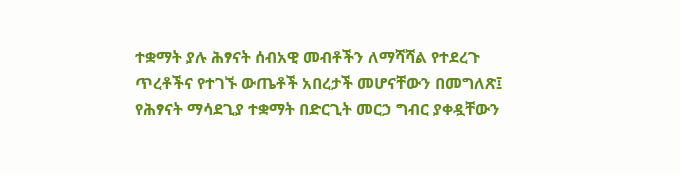ተቋማት ያሉ ሕፃናት ሰብአዊ መብቶችን ለማሻሻል የተደረጉ ጥረቶችና የተገኙ ውጤቶች አበረታች መሆናቸውን በመግለጽ፤ የሕፃናት ማሳደጊያ ተቋማት በድርጊት መርኃ ግብር ያቀዷቸውን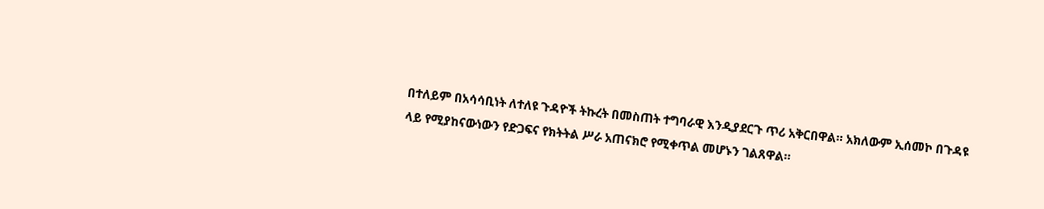በተለይም በአሳሳቢነት ለተለዩ ጉዳዮች ትኩረት በመስጠት ተግባራዊ እንዲያደርጉ ጥሪ አቅርበዋል። አክለውም ኢሰመኮ በጉዳዩ ላይ የሚያከናውነውን የድጋፍና የክትትል ሥራ አጠናክሮ የሚቀጥል መሆኑን ገልጸዋል።